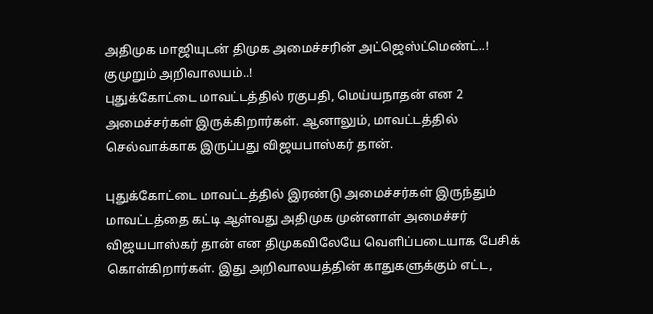அதிமுக மாஜியுடன் திமுக அமைச்சரின் அட்ஜெஸ்ட்மெண்ட்..! குமுறும் அறிவாலயம்..!
புதுக்கோட்டை மாவட்டத்தில் ரகுபதி, மெய்யநாதன் என 2 அமைச்சர்கள் இருக்கிறார்கள். ஆனாலும், மாவட்டத்தில் செல்வாக்காக இருப்பது விஜயபாஸ்கர் தான்.

புதுக்கோட்டை மாவட்டத்தில் இரண்டு அமைச்சர்கள் இருந்தும் மாவட்டத்தை கட்டி ஆள்வது அதிமுக முன்னாள் அமைச்சர் விஜயபாஸ்கர் தான் என திமுகவிலேயே வெளிப்படையாக பேசிக் கொள்கிறார்கள். இது அறிவாலயத்தின் காதுகளுக்கும் எட்ட,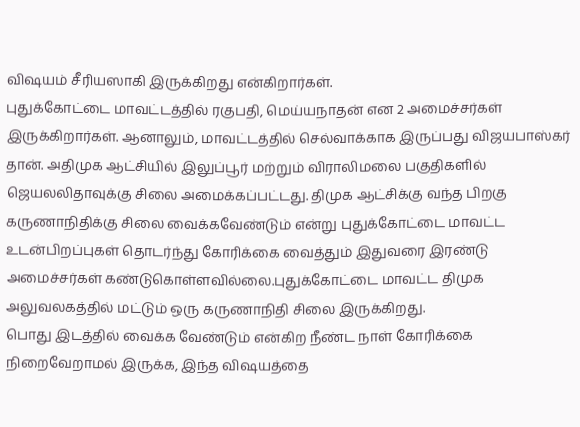விஷயம் சீரியஸாகி இருக்கிறது என்கிறார்கள்.
புதுக்கோட்டை மாவட்டத்தில் ரகுபதி, மெய்யநாதன் என 2 அமைச்சர்கள் இருக்கிறார்கள். ஆனாலும், மாவட்டத்தில் செல்வாக்காக இருப்பது விஜயபாஸ்கர் தான். அதிமுக ஆட்சியில் இலுப்பூர் மற்றும் விராலிமலை பகுதிகளில் ஜெயலலிதாவுக்கு சிலை அமைக்கப்பட்டது. திமுக ஆட்சிக்கு வந்த பிறகு கருணாநிதிக்கு சிலை வைக்கவேண்டும் என்று புதுக்கோட்டை மாவட்ட உடன்பிறப்புகள் தொடர்ந்து கோரிக்கை வைத்தும் இதுவரை இரண்டு அமைச்சர்கள் கண்டுகொள்ளவில்லை.புதுக்கோட்டை மாவட்ட திமுக அலுவலகத்தில் மட்டும் ஒரு கருணாநிதி சிலை இருக்கிறது.
பொது இடத்தில் வைக்க வேண்டும் என்கிற நீண்ட நாள் கோரிக்கை நிறைவேறாமல் இருக்க, இந்த விஷயத்தை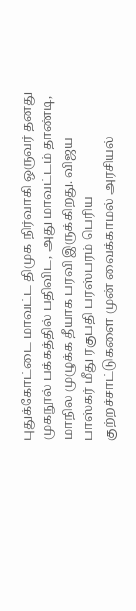புதுக்கோட்டை மாவட்ட திமுக நிர்வாகி ஒருவர் தனது முகநூல் பக்கத்தில் பதிவிட, அது மாவட்டம் தாண்டி, மாநில முழுக்க தீயாக பரவி இருக்கிறது. விஜய பாஸ்கர் மீது ரகுபதி பரஸ்பரம் பெரிய குற்றச்சாட்டுகளை முன் வைக்காமல் அரசியல்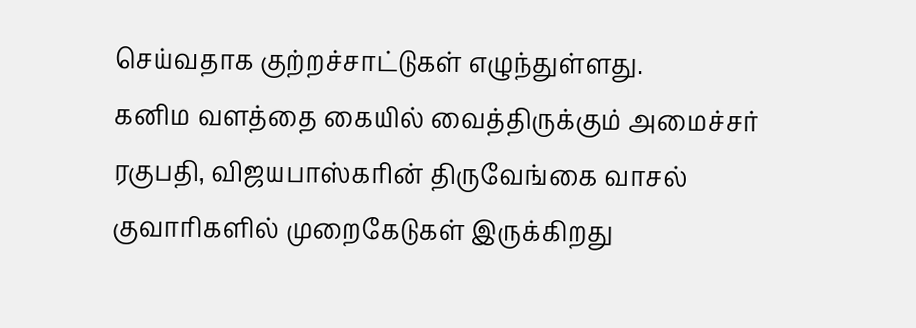செய்வதாக குற்றச்சாட்டுகள் எழுந்துள்ளது.
கனிம வளத்தை கையில் வைத்திருக்கும் அமைச்சர் ரகுபதி, விஜயபாஸ்கரின் திருவேங்கை வாசல் குவாரிகளில் முறைகேடுகள் இருக்கிறது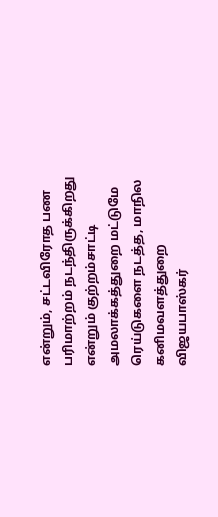என்றும், சட்டவிரோத பண பரிமாற்றம் நடந்திருக்கிறது என்றும் குற்றம்சாட்டி அமலாக்கத்துறை மட்டுமே ரெய்டுகளை நடத்த, மாநில கனிமவளத்துறை விஜயபாஸ்கர்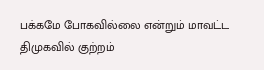பக்கமே போகவில்லை என்றும் மாவட்ட திமுகவில் குற்றம்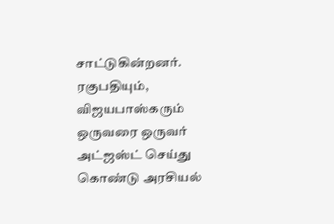சாட்டுகின்றனர். ரகுபதியும், விஜயபாஸ்கரும் ஒருவரை ஒருவர் அட்ஜஸ்ட் செய்து கொண்டு அரசியல்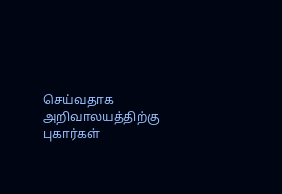செய்வதாக அறிவாலயத்திற்கு புகார்கள்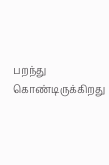பறந்து கொண்டிருக்கிறது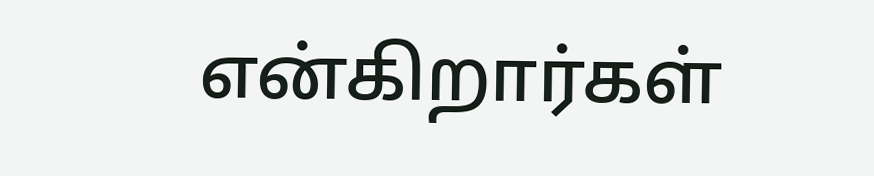என்கிறார்கள்